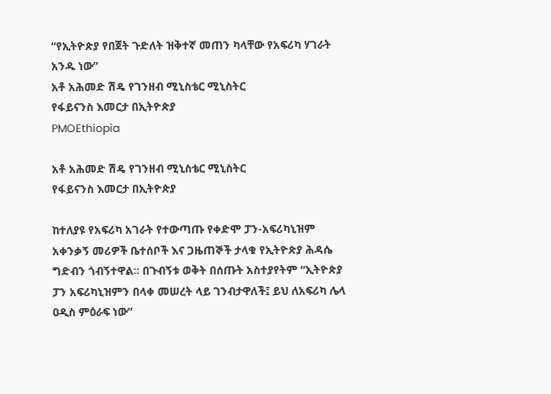“የኢትዮጵያ የበጀት ጉድለት ዝቅተኛ መጠን ካላቸው የአፍሪካ ሃገራት አንዱ ነው”
አቶ አሕመድ ሽዴ የገንዘብ ሚኒስቴር ሚኒስትር
የፋይናንስ እመርታ በኢትዮጵያ
PMOEthiopia

አቶ አሕመድ ሽዴ የገንዘብ ሚኒስቴር ሚኒስትር
የፋይናንስ እመርታ በኢትዮጵያ

ከተለያዩ የአፍሪካ አገራት የተውጣጡ የቀድሞ ፓን-አፍሪካኒዝም አቀንቃኝ መሪዎች ቤተሰቦች እና ጋዜጠኞች ታላቁ የኢትዮጵያ ሕዳሴ ግድብን ጎብኝተዋል፡፡ በጉብኝቱ ወቅት በሰጡት አስተያየትም “ኢትዮጵያ ፓን አፍሪካኒዝምን በላቀ መሠረት ላይ ገንብታዋለች፤ ይህ ለአፍሪካ ሌላ ዐዲስ ምዕራፍ ነው”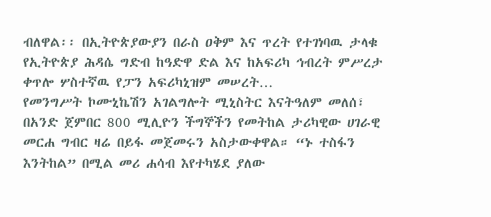ብለዋል፡፡ በኢትዮጵያውያን በራስ ዐቅም እና ጥረት የተገነባዉ ታላቁ የኢትዮጵያ ሕዳሴ ግድብ ከዓድዋ ድል እና ከአፍሪካ ኅብረት ምሥረታ ቀጥሎ ሦስተኛዉ የፓን አፍሪካኒዝም መሠረት…
የመንግሥት ኮሙኒኬሽን አገልግሎት ሚኒስትር እናትዓለም መለሰ፣ በአንድ ጀምበር 800 ሚሊዮን ችግኞችን የመትከል ታሪካዊው ሀገራዊ መርሐ ግብር ዛሬ በይፋ መጀመሩን አስታውቀዋል። “ኑ ተስፋን እንትከል” በሚል መሪ ሐሳብ እየተካሄደ ያለው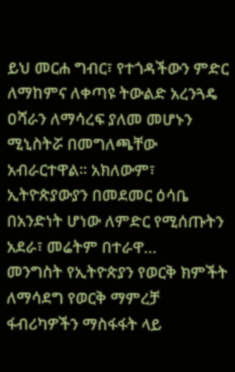ይህ መርሐ ግብር፣ የተጎዳችውን ምድር ለማከምና ለቀጣዩ ትውልድ አረንጓዴ ዐሻራን ለማሳረፍ ያለመ መሆኑን ሚኒስትሯ በመግለጫቸው አብራርተዋል። አክለውም፣ ኢትዮጵያውያን በመደመር ዕሳቤ በአንድነት ሆነው ለምድር የሚሰጡትን አደራ፣ መሬትም በተራዋ…
መንግስት የኢትዮጵያን የወርቅ ክምችት ለማሳደግ የወርቅ ማምረቻ ፋብሪካዎችን ማስፋፋት ላይ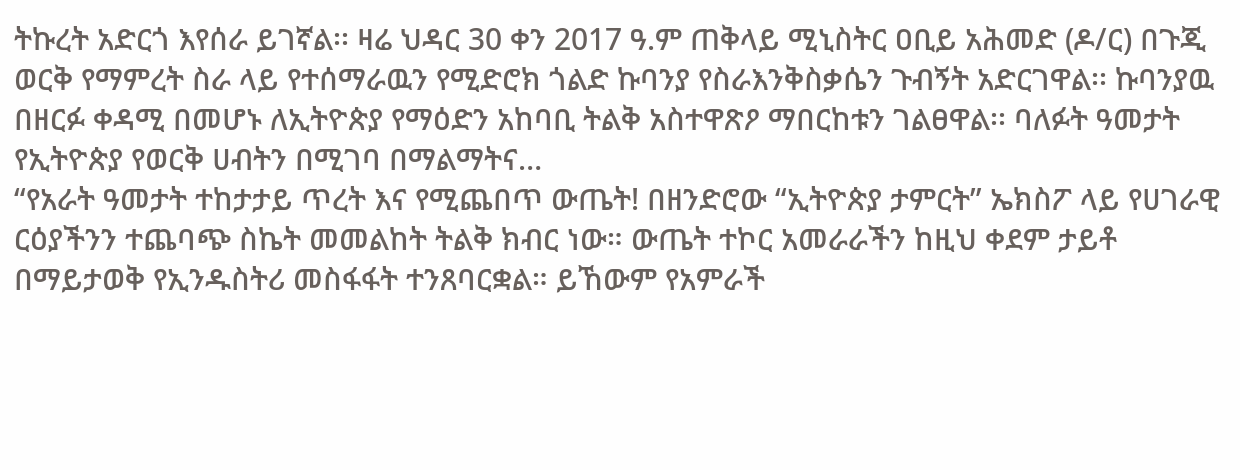ትኩረት አድርጎ እየሰራ ይገኛል፡፡ ዛሬ ህዳር 30 ቀን 2017 ዓ.ም ጠቅላይ ሚኒስትር ዐቢይ አሕመድ (ዶ/ር) በጉጂ ወርቅ የማምረት ስራ ላይ የተሰማራዉን የሚድሮክ ጎልድ ኩባንያ የስራእንቅስቃሴን ጉብኝት አድርገዋል፡፡ ኩባንያዉ በዘርፉ ቀዳሚ በመሆኑ ለኢትዮጵያ የማዕድን አከባቢ ትልቅ አስተዋጽዖ ማበርከቱን ገልፀዋል፡፡ ባለፉት ዓመታት የኢትዮጵያ የወርቅ ሀብትን በሚገባ በማልማትና…
“የአራት ዓመታት ተከታታይ ጥረት እና የሚጨበጥ ውጤት! በዘንድሮው “ኢትዮጵያ ታምርት” ኤክስፖ ላይ የሀገራዊ ርዕያችንን ተጨባጭ ስኬት መመልከት ትልቅ ክብር ነው። ውጤት ተኮር አመራራችን ከዚህ ቀደም ታይቶ በማይታወቅ የኢንዱስትሪ መስፋፋት ተንጸባርቋል። ይኸውም የአምራች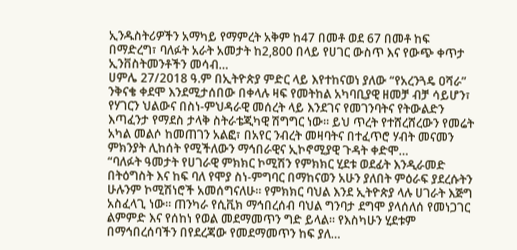ኢንዱስትሪዎችን አማካይ የማምረት አቅም ከ47 በመቶ ወደ 67 በመቶ ከፍ በማድረግ፣ ባለፉት አራት አመታት ከ2,800 በላይ የሀገር ውስጥ እና የውጭ ቀጥታ ኢንቨስትመንቶችን መሳብ…
ሀምሌ 27/2018 ዓ.ም በኢትዮጵያ ምድር ላይ እየተከናወነ ያለው “የአረንጓዴ ዐሻራ” ንቅናቄ ቀደሞ እንደሚታሰበው በቀላሉ ዛፍ የመትከል አካባቢያዊ ዘመቻ ብቻ ሳይሆን፣ የሃገርን ህልውና በስነ-ምህዳራዊ መሰረት ላይ እንደገና የመገንባትና የትውልድን እጣፈንታ የማደስ ታላቅ ስትራቴጂካዊ ሽግግር ነው። ይህ ጥረት የተሸረሸረውን የመሬት አካል መልሶ ከመጠገን አልፎ፣ በአየር ንብረት መዛባትና በተፈጥሮ ሃብት መናመን ምክንያት ሊከሰት የሚችለውን ማኅበራዊና ኢኮኖሚያዊ ጉዳት ቀድሞ…
“ባለፉት ዓመታት የሀገራዊ ምክክር ኮሚሽን የምክክር ሂደቱ ወደፊት እንዲራመድ በትዕግስት እና ከፍ ባለ የሞያ ስነ-ምግባር በማከናወን አሁን ያለበት ምዕራፍ ያደረሱትን ሁሉንም ኮሚሽነሮች አመሰግናለሁ። የምክክር ባህል እንደ ኢትዮጵያ ላሉ ሀገራት እጅግ አስፈላጊ ነው። ጠንካራ የሲቪክ ማኅበረሰብ ባህል ግንባታ ደግሞ ያላሰለሰ የመነጋገር ልምምድ እና የሰከነ የወል መደማመጥን ግድ ይላል። የእስካሁን ሂደቱም በማኅበረሰባችን በየደረጃው የመደማመጥን ከፍ ያለ…